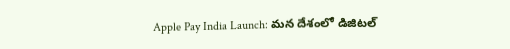Apple Pay India Launch: మన దేశంలో డిజిటల్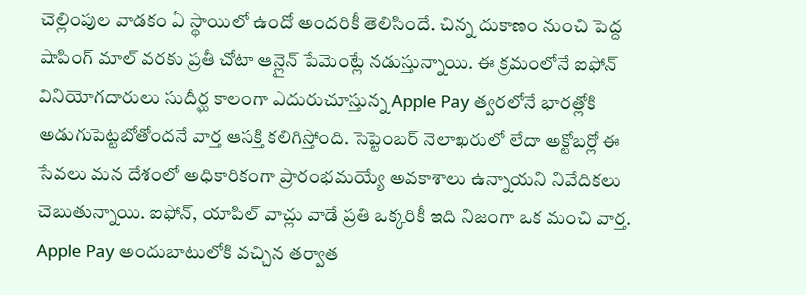చెల్లింపుల వాడకం ఏ స్థాయిలో ఉందో అందరికీ తెలిసిందే. చిన్న దుకాణం నుంచి పెద్ద షాపింగ్ మాల్ వరకు ప్రతీ చోటా ఆన్లైన్ పేమెంట్లే నడుస్తున్నాయి. ఈ క్రమంలోనే ఐఫోన్ వినియోగదారులు సుదీర్ఘ కాలంగా ఎదురుచూస్తున్న Apple Pay త్వరలోనే భారత్లోకి అడుగుపెట్టబోతోందనే వార్త ఆసక్తి కలిగిస్తోంది. సెప్టెంబర్ నెలాఖరులో లేదా అక్టోబర్లో ఈ సేవలు మన దేశంలో అధికారికంగా ప్రారంభమయ్యే అవకాశాలు ఉన్నాయని నివేదికలు చెబుతున్నాయి. ఐఫోన్, యాపిల్ వాచ్లు వాడే ప్రతి ఒక్కరికీ ఇది నిజంగా ఒక మంచి వార్త.
Apple Pay అందుబాటులోకి వచ్చిన తర్వాత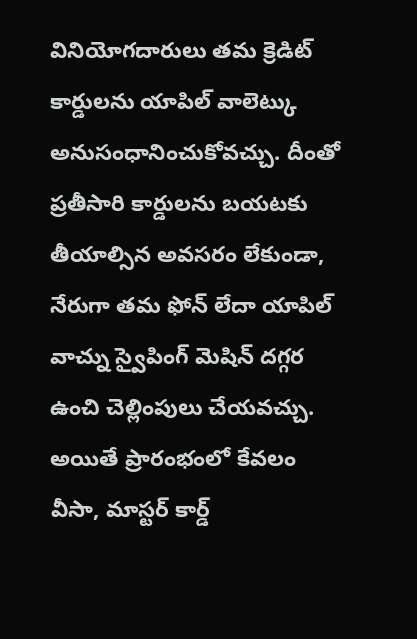వినియోగదారులు తమ క్రెడిట్ కార్డులను యాపిల్ వాలెట్కు అనుసంధానించుకోవచ్చు. దీంతో ప్రతీసారి కార్డులను బయటకు తీయాల్సిన అవసరం లేకుండా, నేరుగా తమ ఫోన్ లేదా యాపిల్ వాచ్ను స్వైపింగ్ మెషిన్ దగ్గర ఉంచి చెల్లింపులు చేయవచ్చు. అయితే ప్రారంభంలో కేవలం వీసా, మాస్టర్ కార్డ్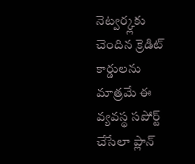నెట్వర్క్లకు చెందిన క్రెడిట్ కార్డులను మాత్రమే ఈ వ్యవస్థ సపోర్ట్ చేసేలా ప్లాన్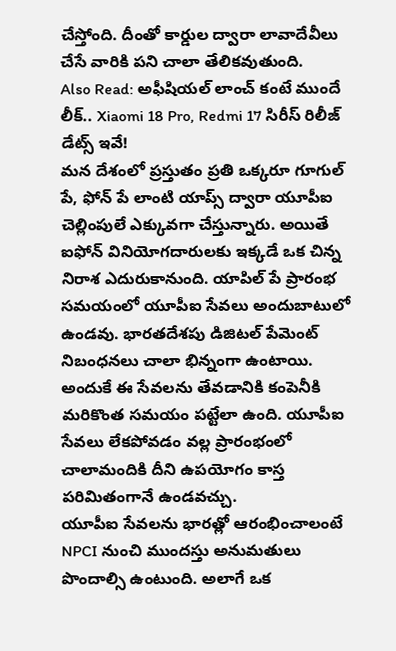చేస్తోంది. దీంతో కార్డుల ద్వారా లావాదేవీలు చేసే వారికి పని చాలా తేలికవుతుంది.
Also Read: అఫీషియల్ లాంచ్ కంటే ముందే లీక్.. Xiaomi 18 Pro, Redmi 17 సిరీస్ రిలీజ్ డేట్స్ ఇవే!
మన దేశంలో ప్రస్తుతం ప్రతి ఒక్కరూ గూగుల్ పే, ఫోన్ పే లాంటి యాప్స్ ద్వారా యూపీఐ చెల్లింపులే ఎక్కువగా చేస్తున్నారు. అయితే ఐఫోన్ వినియోగదారులకు ఇక్కడే ఒక చిన్న నిరాశ ఎదురుకానుంది. యాపిల్ పే ప్రారంభ సమయంలో యూపీఐ సేవలు అందుబాటులో ఉండవు. భారతదేశపు డిజిటల్ పేమెంట్ నిబంధనలు చాలా భిన్నంగా ఉంటాయి. అందుకే ఈ సేవలను తేవడానికి కంపెనీకి మరికొంత సమయం పట్టేలా ఉంది. యూపీఐ సేవలు లేకపోవడం వల్ల ప్రారంభంలో చాలామందికి దీని ఉపయోగం కాస్త పరిమితంగానే ఉండవచ్చు.
యూపీఐ సేవలను భారత్లో ఆరంభించాలంటే NPCI నుంచి ముందస్తు అనుమతులు పొందాల్సి ఉంటుంది. అలాగే ఒక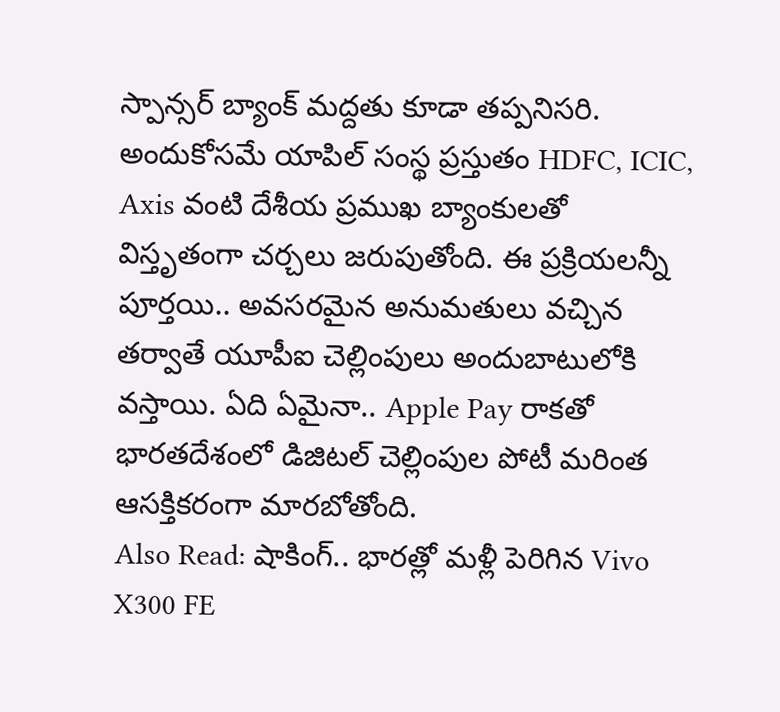స్పాన్సర్ బ్యాంక్ మద్దతు కూడా తప్పనిసరి. అందుకోసమే యాపిల్ సంస్థ ప్రస్తుతం HDFC, ICIC, Axis వంటి దేశీయ ప్రముఖ బ్యాంకులతో విస్తృతంగా చర్చలు జరుపుతోంది. ఈ ప్రక్రియలన్నీ పూర్తయి.. అవసరమైన అనుమతులు వచ్చిన తర్వాతే యూపీఐ చెల్లింపులు అందుబాటులోకి వస్తాయి. ఏది ఏమైనా.. Apple Pay రాకతో భారతదేశంలో డిజిటల్ చెల్లింపుల పోటీ మరింత ఆసక్తికరంగా మారబోతోంది.
Also Read: షాకింగ్.. భారత్లో మళ్లీ పెరిగిన Vivo X300 FE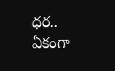ధర.. ఏకంగా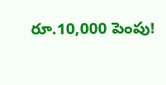రూ.10,000 పెంపు!